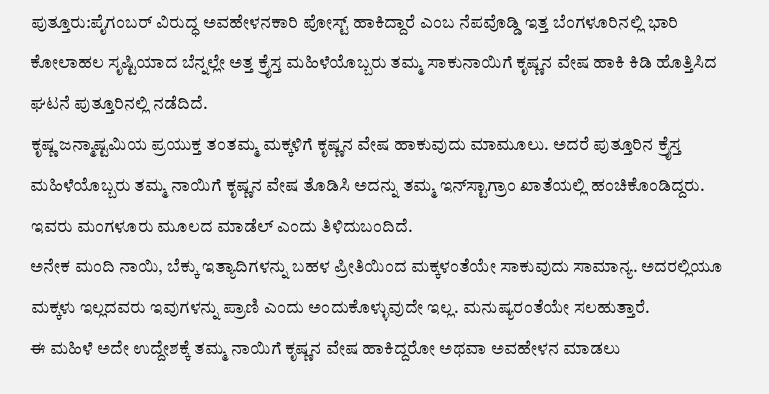ಪುತ್ತೂರು:ಪೈಗಂಬರ್‌ ವಿರುದ್ಧ ಅವಹೇಳನಕಾರಿ ಪೋಸ್ಟ್‌ ಹಾಕಿದ್ದಾರೆ ಎಂಬ ನೆಪವೊಡ್ಡಿ ಇತ್ತ ಬೆಂಗಳೂರಿನಲ್ಲಿ ಭಾರಿ ಕೋಲಾಹಲ ಸೃಷ್ಟಿಯಾದ ಬೆನ್ನಲ್ಲೇ ಅತ್ತ ಕ್ರೈಸ್ತ ಮಹಿಳೆಯೊಬ್ಬರು ತಮ್ಮ ಸಾಕುನಾಯಿಗೆ ಕೃಷ್ಣನ ವೇಷ ಹಾಕಿ ಕಿಡಿ ಹೊತ್ತಿಸಿದ ಘಟನೆ ಪುತ್ತೂರಿನಲ್ಲಿ ನಡೆದಿದೆ.
ಕೃಷ್ಣ ಜನ್ಮಾಷ್ಟಮಿಯ ಪ್ರಯುಕ್ತ ತಂತಮ್ಮ ಮಕ್ಕಳಿಗೆ ಕೃಷ್ಣನ ವೇಷ ಹಾಕುವುದು ಮಾಮೂಲು. ಅದರೆ ‍ಪುತ್ತೂರಿನ ಕ್ರೈಸ್ತ ಮಹಿಳೆಯೊಬ್ಬರು ತಮ್ಮ ನಾಯಿಗೆ ಕೃಷ್ಣನ ವೇಷ ತೊಡಿಸಿ ಅದನ್ನು ತಮ್ಮ ಇನ್‌ಸ್ಟಾಗ್ರಾಂ ಖಾತೆಯಲ್ಲಿ ಹಂಚಿಕೊಂಡಿದ್ದರು. ಇವರು ಮಂಗಳೂರು ಮೂಲದ ಮಾಡೆಲ್‌ ಎಂದು ತಿಳಿದುಬಂದಿದೆ.
ಅನೇಕ ಮಂದಿ ನಾಯಿ, ಬೆಕ್ಕು ಇತ್ಯಾದಿಗಳನ್ನು ಬಹಳ ಪ್ರೀತಿಯಿಂದ ಮಕ್ಕಳಂತೆಯೇ ಸಾಕುವುದು ಸಾಮಾನ್ಯ. ಅದರಲ್ಲಿಯೂ ಮಕ್ಕಳು ಇಲ್ಲದವರು ಇವುಗಳನ್ನು ಪ್ರಾಣಿ ಎಂದು ಅಂದುಕೊಳ್ಳುವುದೇ ಇಲ್ಲ. ಮನುಷ್ಯರಂತೆಯೇ ಸಲಹುತ್ತಾರೆ.
ಈ ಮಹಿಳೆ ಅದೇ ಉದ್ದೇಶಕ್ಕೆ ತಮ್ಮ ನಾಯಿಗೆ ಕೃಷ್ಣನ ವೇಷ ಹಾಕಿದ್ದರೋ ಅಥವಾ ಅವಹೇಳನ ಮಾಡಲು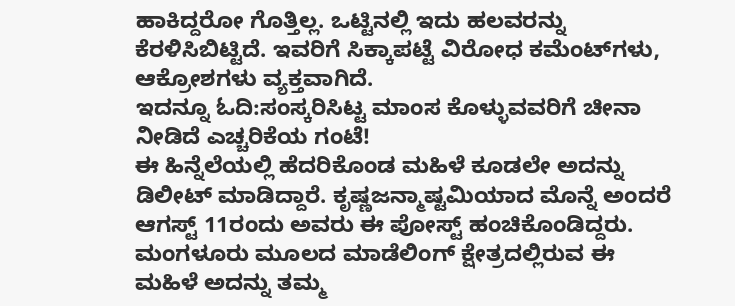ಹಾಕಿದ್ದರೋ ಗೊತ್ತಿಲ್ಲ. ಒಟ್ಟಿನಲ್ಲಿ ಇದು ಹಲವರನ್ನು ಕೆರಳಿಸಿಬಿಟ್ಟಿದೆ. ಇವರಿಗೆ ಸಿಕ್ಕಾಪಟ್ಟೆ ವಿರೋಧ ಕಮೆಂಟ್‌ಗಳು, ಆಕ್ರೋಶಗಳು ವ್ಯಕ್ತವಾಗಿದೆ.
ಇದನ್ನೂ ಓದಿ:ಸಂಸ್ಕರಿಸಿಟ್ಟ ಮಾಂಸ ಕೊಳ್ಳುವವರಿಗೆ ಚೀನಾ ನೀಡಿದೆ ಎಚ್ಚರಿಕೆಯ ಗಂಟೆ!
ಈ ಹಿನ್ನೆಲೆಯಲ್ಲಿ ಹೆದರಿಕೊಂಡ ಮಹಿಳೆ ಕೂಡಲೇ ಅದನ್ನು ಡಿಲೀಟ್‌ ಮಾಡಿದ್ದಾರೆ. ಕೃಷ್ಣಜನ್ಮಾಷ್ಟಮಿಯಾದ ಮೊನ್ನೆ ಅಂದರೆ ಆಗಸ್ಟ್‌ 11ರಂದು ಅವರು ಈ ಪೋಸ್ಟ್‌ ಹಂಚಿಕೊಂಡಿದ್ದರು.
ಮಂಗಳೂರು ಮೂಲದ ಮಾಡೆಲಿಂಗ್ ಕ್ಷೇತ್ರದಲ್ಲಿರುವ ಈ ಮಹಿಳೆ ಅದನ್ನು ತಮ್ಮ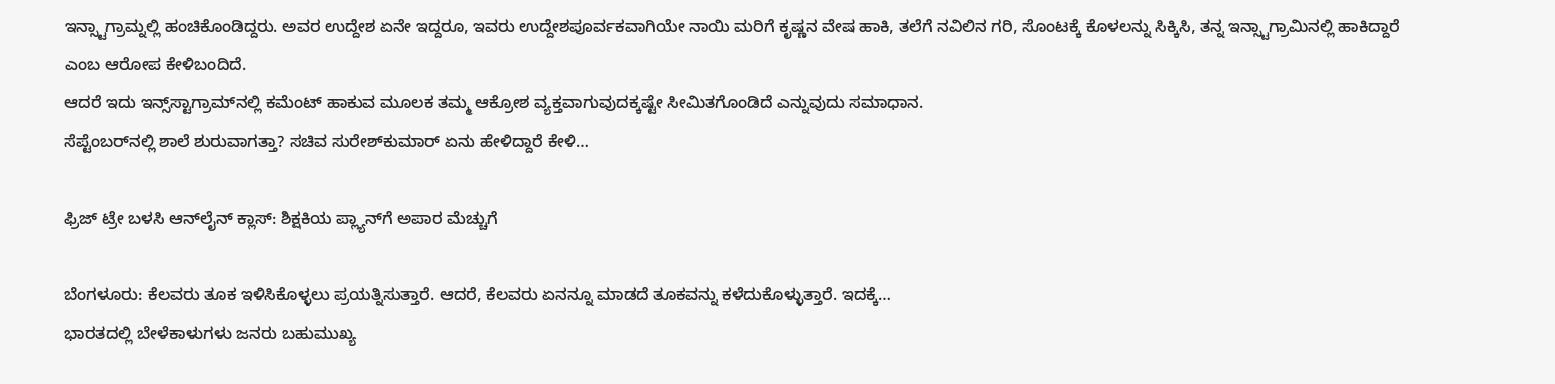ಇನ್ಸ್ಟಾಗ್ರಾಮ್ನಲ್ಲಿ ಹಂಚಿಕೊಂಡಿದ್ದರು. ಅವರ ಉದ್ದೇಶ ಏನೇ ಇದ್ದರೂ, ಇವರು ಉದ್ದೇಶಪೂರ್ವಕವಾಗಿಯೇ ನಾಯಿ ಮರಿಗೆ ಕೃಷ್ಣನ ವೇಷ ಹಾಕಿ, ತಲೆಗೆ ನವಿಲಿನ ಗರಿ, ಸೊಂಟಕ್ಕೆ ಕೊಳಲನ್ನು ಸಿಕ್ಕಿಸಿ, ತನ್ನ ಇನ್ಸ್ಟಾಗ್ರಾಮಿನಲ್ಲಿ ಹಾಕಿದ್ದಾರೆ ಎಂಬ ಆರೋಪ ಕೇಳಿಬಂದಿದೆ.
ಆದರೆ ಇದು ಇನ್ಸ್‌ಸ್ಟಾಗ್ರಾಮ್‌ನಲ್ಲಿ ಕಮೆಂಟ್‌ ಹಾಕುವ ಮೂಲಕ ತಮ್ಮ ಆಕ್ರೋಶ ವ್ಯಕ್ತವಾಗುವುದಕ್ಕಷ್ಟೇ ಸೀಮಿತಗೊಂಡಿದೆ ಎನ್ನುವುದು ಸಮಾಧಾನ.
ಸೆಪ್ಟೆಂಬರ್‌ನಲ್ಲಿ ಶಾಲೆ ಶುರುವಾಗತ್ತಾ? ಸಚಿವ ಸುರೇಶ್‌ಕುಮಾರ್‌ ಏನು ಹೇಳಿದ್ದಾರೆ ಕೇಳಿ…

ಫ್ರಿಜ್‌ ಟ್ರೇ ಬಳಸಿ ಆನ್‌ಲೈನ್‌ ಕ್ಲಾಸ್‌: ಶಿಕ್ಷಕಿಯ ಪ್ಲ್ಯಾನ್‌ಗೆ ಅಪಾರ ಮೆಚ್ಚುಗೆ

ಬೆಂಗಳೂರು: ಕೆಲವರು ತೂಕ ಇಳಿಸಿಕೊಳ್ಳಲು ಪ್ರಯತ್ನಿಸುತ್ತಾರೆ. ಆದರೆ, ಕೆಲವರು ಏನನ್ನೂ ಮಾಡದೆ ತೂಕವನ್ನು ಕಳೆದುಕೊಳ್ಳುತ್ತಾರೆ. ಇದಕ್ಕೆ…
ಭಾರತದಲ್ಲಿ ಬೇಳೆಕಾಳುಗಳು ಜನರು ಬಹುಮುಖ್ಯ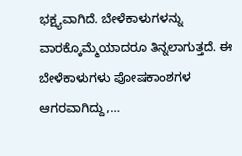ಭಕ್ಷ್ಯವಾಗಿದೆ. ಬೇಳೆಕಾಳುಗಳನ್ನು ವಾರಕ್ಕೊಮ್ಮೆಯಾದರೂ ತಿನ್ನಲಾಗುತ್ತದೆ. ಈ ಬೇಳೆಕಾಳುಗಳು ಪೋಷಕಾಂಶಗಳ ಆಗರವಾಗಿದ್ದು,…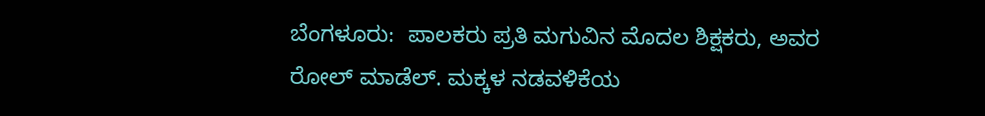ಬೆಂಗಳೂರು:  ಪಾಲಕರು ಪ್ರತಿ ಮಗುವಿನ ಮೊದಲ ಶಿಕ್ಷಕರು, ಅವರ ರೋಲ್ ಮಾಡೆಲ್. ಮಕ್ಕಳ ನಡವಳಿಕೆಯ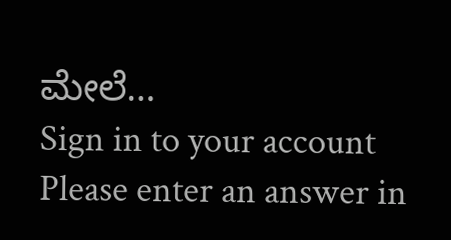ಮೇಲೆ…
Sign in to your account
Please enter an answer in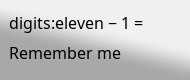digits:eleven − 1 =
Remember me